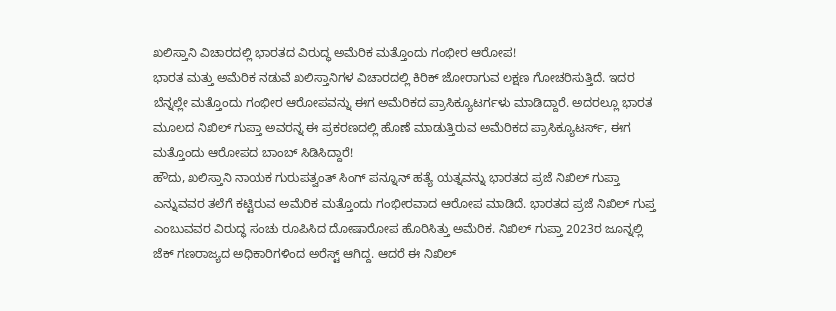ಖಲಿಸ್ತಾನಿ ವಿಚಾರದಲ್ಲಿ ಭಾರತದ ವಿರುದ್ಧ ಅಮೆರಿಕ ಮತ್ತೊಂದು ಗಂಭೀರ ಆರೋಪ!
ಭಾರತ ಮತ್ತು ಅಮೆರಿಕ ನಡುವೆ ಖಲಿಸ್ತಾನಿಗಳ ವಿಚಾರದಲ್ಲಿ ಕಿರಿಕ್ ಜೋರಾಗುವ ಲಕ್ಷಣ ಗೋಚರಿಸುತ್ತಿದೆ. ಇದರ ಬೆನ್ನಲ್ಲೇ ಮತ್ತೊಂದು ಗಂಭೀರ ಆರೋಪವನ್ನು ಈಗ ಅಮೆರಿಕದ ಪ್ರಾಸಿಕ್ಯೂಟರ್ಗಳು ಮಾಡಿದ್ದಾರೆ. ಅದರಲ್ಲೂ ಭಾರತ ಮೂಲದ ನಿಖಿಲ್ ಗುಪ್ತಾ ಅವರನ್ನ ಈ ಪ್ರಕರಣದಲ್ಲಿ ಹೊಣೆ ಮಾಡುತ್ತಿರುವ ಅಮೆರಿಕದ ಪ್ರಾಸಿಕ್ಯೂಟರ್ಸ್, ಈಗ ಮತ್ತೊಂದು ಆರೋಪದ ಬಾಂಬ್ ಸಿಡಿಸಿದ್ದಾರೆ!
ಹೌದು, ಖಲಿಸ್ತಾನಿ ನಾಯಕ ಗುರುಪತ್ವಂತ್ ಸಿಂಗ್ ಪನ್ನೂನ್ ಹತ್ಯೆ ಯತ್ನವನ್ನು ಭಾರತದ ಪ್ರಜೆ ನಿಖಿಲ್ ಗುಪ್ತಾ ಎನ್ನುವವರ ತಲೆಗೆ ಕಟ್ಟಿರುವ ಅಮೆರಿಕ ಮತ್ತೊಂದು ಗಂಭೀರವಾದ ಆರೋಪ ಮಾಡಿದೆ. ಭಾರತದ ಪ್ರಜೆ ನಿಖಿಲ್ ಗುಪ್ತ ಎಂಬುವವರ ವಿರುದ್ಧ ಸಂಚು ರೂಪಿಸಿದ ದೋಷಾರೋಪ ಹೊರಿಸಿತ್ತು ಅಮೆರಿಕ. ನಿಖಿಲ್ ಗುಪ್ತಾ 2023ರ ಜೂನ್ನಲ್ಲಿ ಜೆಕ್ ಗಣರಾಜ್ಯದ ಅಧಿಕಾರಿಗಳಿಂದ ಅರೆಸ್ಟ್ ಆಗಿದ್ದ. ಆದರೆ ಈ ನಿಖಿಲ್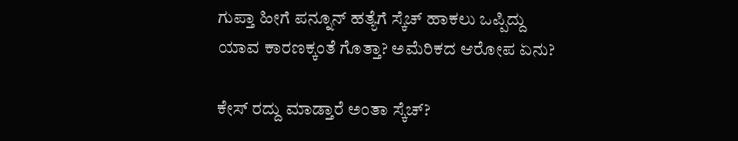ಗುಪ್ತಾ ಹೀಗೆ ಪನ್ನೂನ್ ಹತ್ಯೆಗೆ ಸ್ಕೆಚ್ ಹಾಕಲು ಒಪ್ಪಿದ್ದು ಯಾವ ಕಾರಣಕ್ಕಂತೆ ಗೊತ್ತಾ? ಅಮೆರಿಕದ ಆರೋಪ ಏನು?

ಕೇಸ್ ರದ್ದು ಮಾಡ್ತಾರೆ ಅಂತಾ ಸ್ಕೆಚ್?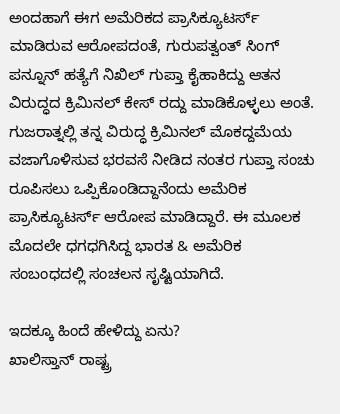ಅಂದಹಾಗೆ ಈಗ ಅಮೆರಿಕದ ಪ್ರಾಸಿಕ್ಯೂಟರ್ಸ್ ಮಾಡಿರುವ ಆರೋಪದಂತೆ, ಗುರುಪತ್ವಂತ್ ಸಿಂಗ್ ಪನ್ನೂನ್ ಹತ್ಯೆಗೆ ನಿಖಿಲ್ ಗುಪ್ತಾ ಕೈಹಾಕಿದ್ದು ಆತನ ವಿರುದ್ಧದ ಕ್ರಿಮಿನಲ್ ಕೇಸ್ ರದ್ದು ಮಾಡಿಕೊಳ್ಳಲು ಅಂತೆ. ಗುಜರಾತ್ನಲ್ಲಿ ತನ್ನ ವಿರುದ್ಧ ಕ್ರಿಮಿನಲ್ ಮೊಕದ್ದಮೆಯ ವಜಾಗೊಳಿಸುವ ಭರವಸೆ ನೀಡಿದ ನಂತರ ಗುಪ್ತಾ ಸಂಚು ರೂಪಿಸಲು ಒಪ್ಪಿಕೊಂಡಿದ್ದಾನೆಂದು ಅಮೆರಿಕ ಪ್ರಾಸಿಕ್ಯೂಟರ್ಸ್ ಆರೋಪ ಮಾಡಿದ್ದಾರೆ. ಈ ಮೂಲಕ ಮೊದಲೇ ಧಗಧಗಿಸಿದ್ದ ಭಾರತ & ಅಮೆರಿಕ ಸಂಬಂಧದಲ್ಲಿ ಸಂಚಲನ ಸೃಷ್ಟಿಯಾಗಿದೆ.

ಇದಕ್ಕೂ ಹಿಂದೆ ಹೇಳಿದ್ದು ಏನು?
ಖಾಲಿಸ್ತಾನ್ ರಾಷ್ಟ್ರ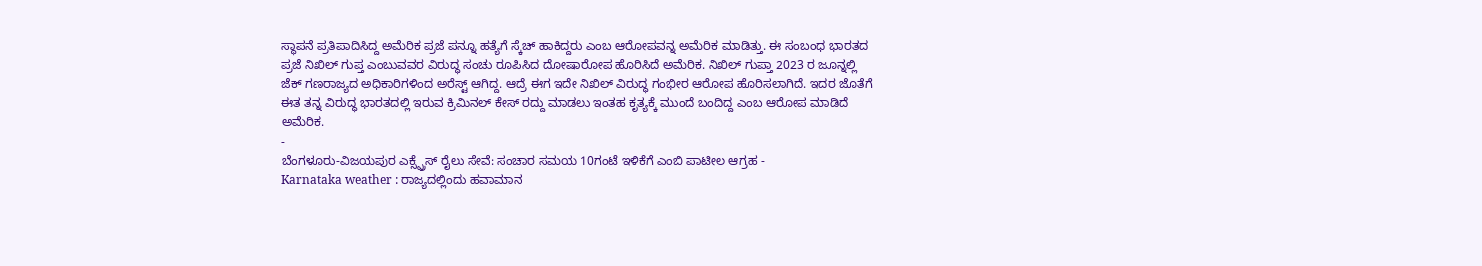ಸ್ಥಾಪನೆ ಪ್ರತಿಪಾದಿಸಿದ್ದ ಅಮೆರಿಕ ಪ್ರಜೆ ಪನ್ನೂ ಹತ್ಯೆಗೆ ಸ್ಕೆಚ್ ಹಾಕಿದ್ದರು ಎಂಬ ಆರೋಪವನ್ನ ಅಮೆರಿಕ ಮಾಡಿತ್ತು. ಈ ಸಂಬಂಧ ಭಾರತದ ಪ್ರಜೆ ನಿಖಿಲ್ ಗುಪ್ತ ಎಂಬುವವರ ವಿರುದ್ಧ ಸಂಚು ರೂಪಿಸಿದ ದೋಷಾರೋಪ ಹೊರಿಸಿದೆ ಅಮೆರಿಕ. ನಿಖಿಲ್ ಗುಪ್ತಾ 2023 ರ ಜೂನ್ನಲ್ಲಿ ಜೆಕ್ ಗಣರಾಜ್ಯದ ಅಧಿಕಾರಿಗಳಿಂದ ಅರೆಸ್ಟ್ ಆಗಿದ್ದ. ಆದ್ರೆ ಈಗ ಇದೇ ನಿಖಿಲ್ ವಿರುದ್ಧ ಗಂಭೀರ ಆರೋಪ ಹೊರಿಸಲಾಗಿದೆ. ಇದರ ಜೊತೆಗೆ ಈತ ತನ್ನ ವಿರುದ್ಧ ಭಾರತದಲ್ಲಿ ಇರುವ ಕ್ರಿಮಿನಲ್ ಕೇಸ್ ರದ್ದು ಮಾಡಲು ಇಂತಹ ಕೃತ್ಯಕ್ಕೆ ಮುಂದೆ ಬಂದಿದ್ದ ಎಂಬ ಆರೋಪ ಮಾಡಿದೆ ಅಮೆರಿಕ.
-
ಬೆಂಗಳೂರು-ವಿಜಯಪುರ ಎಕ್ಸ್ಪ್ರೆಸ್ ರೈಲು ಸೇವೆ: ಸಂಚಾರ ಸಮಯ 10ಗಂಟೆ ಇಳಿಕೆಗೆ ಎಂಬಿ ಪಾಟೀಲ ಆಗ್ರಹ -
Karnataka weather : ರಾಜ್ಯದಲ್ಲಿಂದು ಹವಾಮಾನ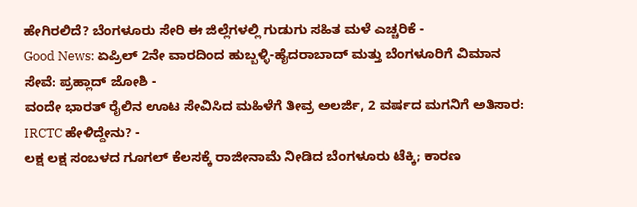ಹೇಗಿರಲಿದೆ? ಬೆಂಗಳೂರು ಸೇರಿ ಈ ಜಿಲ್ಲೆಗಳಲ್ಲಿ ಗುಡುಗು ಸಹಿತ ಮಳೆ ಎಚ್ಚರಿಕೆ -
Good News: ಏಪ್ರಿಲ್ 2ನೇ ವಾರದಿಂದ ಹುಬ್ಬಳ್ಳಿ-ಹೈದರಾಬಾದ್ ಮತ್ತು ಬೆಂಗಳೂರಿಗೆ ವಿಮಾನ ಸೇವೆ: ಪ್ರಹ್ಲಾದ್ ಜೋಶಿ -
ವಂದೇ ಭಾರತ್ ರೈಲಿನ ಊಟ ಸೇವಿಸಿದ ಮಹಿಳೆಗೆ ತೀವ್ರ ಅಲರ್ಜಿ, 2 ವರ್ಷದ ಮಗನಿಗೆ ಅತಿಸಾರ: IRCTC ಹೇಳಿದ್ದೇನು? -
ಲಕ್ಷ ಲಕ್ಷ ಸಂಬಳದ ಗೂಗಲ್ ಕೆಲಸಕ್ಕೆ ರಾಜೀನಾಮೆ ನೀಡಿದ ಬೆಂಗಳೂರು ಟೆಕ್ಕಿ; ಕಾರಣ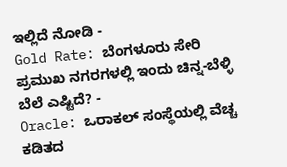ಇಲ್ಲಿದೆ ನೋಡಿ -
Gold Rate: ಬೆಂಗಳೂರು ಸೇರಿ ಪ್ರಮುಖ ನಗರಗಳಲ್ಲಿ ಇಂದು ಚಿನ್ನ-ಬೆಳ್ಳಿ ಬೆಲೆ ಎಷ್ಟಿದೆ? -
Oracle: ಒರಾಕಲ್ ಸಂಸ್ಥೆಯಲ್ಲಿ ವೆಚ್ಚ ಕಡಿತದ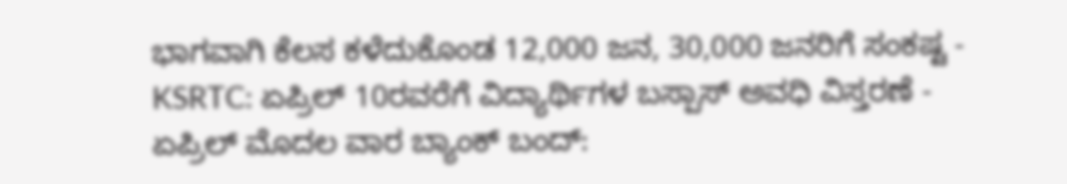ಭಾಗವಾಗಿ ಕೆಲಸ ಕಳೆದುಕೊಂಡ 12,000 ಜನ, 30,000 ಜನರಿಗೆ ಸಂಕಷ್ಟ -
KSRTC: ಏಪ್ರಿಲ್ 10ರವರೆಗೆ ವಿದ್ಯಾರ್ಥಿಗಳ ಬಸ್ಪಾಸ್ ಅವಧಿ ವಿಸ್ತರಣೆ -
ಏಪ್ರಿಲ್ ಮೊದಲ ವಾರ ಬ್ಯಾಂಕ್ ಬಂದ್: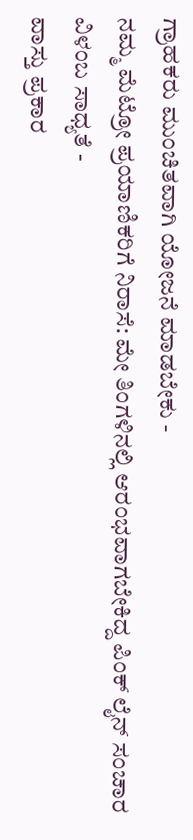ಗ್ರಾಹಕರು ಮುಂಚಿತವಾಗಿ ಯೋಜನೆ ಮಾಡಬೇಕು -
ನಮ್ಮ ಮೆಟ್ರೋ ಪ್ರಯಾಣಿಕರಿಗೆ ನಿರಾಸೆ: ಮೇ ತಿಂಗಳಿನಲ್ಲಿ ಆರಂಭವಾಗಬೇಕಿದ್ದ ಪಿಂಕ್ ಲೈನ್ ಸಂಚಾರ ವಿಳಂಬ ಸಾಧ್ಯತೆ -
ವಾಸ್ತು ಪ್ರಕಾರ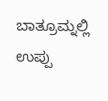ಬಾತ್ರೂಮ್ನಲ್ಲಿ ಉಪ್ಪು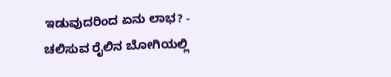ಇಡುವುದರಿಂದ ಏನು ಲಾಭ? -
ಚಲಿಸುವ ರೈಲಿನ ಬೋಗಿಯಲ್ಲಿ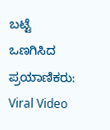ಬಟ್ಟೆ ಒಣಗಿಸಿದ ಪ್ರಯಾಣಿಕರು: Viral Video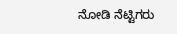ನೋಡಿ ನೆಟ್ಟಿಗರು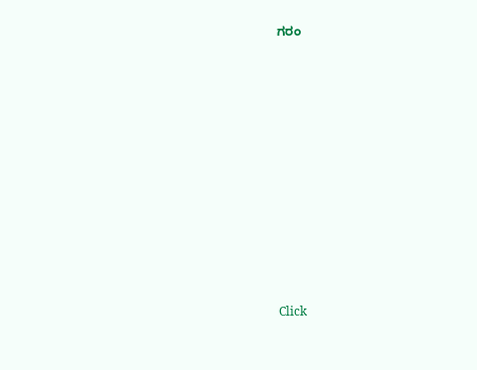ಗರಂ












Click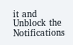it and Unblock the Notifications